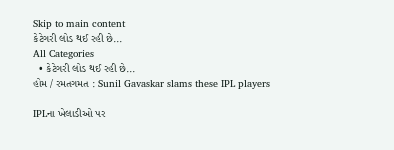Skip to main content
કેટેગરી લોડ થઈ રહી છે...
All Categories
  • કેટેગરી લોડ થઈ રહી છે...
હોમ / રમતગમત : Sunil Gavaskar slams these IPL players

IPLના ખેલાડીઓ પર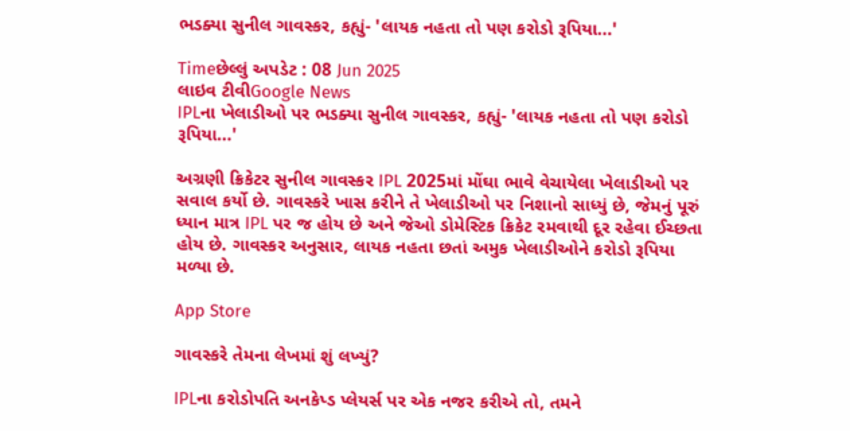ભડક્યા સુનીલ ગાવસ્કર, કહ્યું- 'લાયક નહતા તો પણ કરોડો રૂપિયા...'

Timeછેલ્લું અપડેટ : 08 Jun 2025
લાઇવ ટીવીGoogle News
IPLના ખેલાડીઓ પર ભડક્યા સુનીલ ગાવસ્કર, કહ્યું- 'લાયક નહતા તો પણ કરોડો રૂપિયા...'

અગ્રણી ક્રિકેટર સુનીલ ગાવસ્કર IPL 2025માં મોંઘા ભાવે વેચાયેલા ખેલાડીઓ પર સવાલ કર્યો છે. ગાવસ્કરે ખાસ કરીને તે ખેલાડીઓ પર નિશાનો સાધ્યું છે, જેમનું પૂરું ધ્યાન માત્ર IPL પર જ હોય છે અને જેઓ ડોમેસ્ટિક ક્રિકેટ રમવાથી દૂર રહેવા ઈચ્છતા હોય છે. ગાવસ્કર અનુસાર, લાયક નહતા છતાં અમુક ખેલાડીઓને કરોડો રૂપિયા મળ્યા છે.

App Store

ગાવસ્કરે તેમના લેખમાં શું લખ્યું?

IPLના કરોડોપતિ અનકેપ્ડ પ્લેયર્સ પર એક નજર કરીએ તો, તમને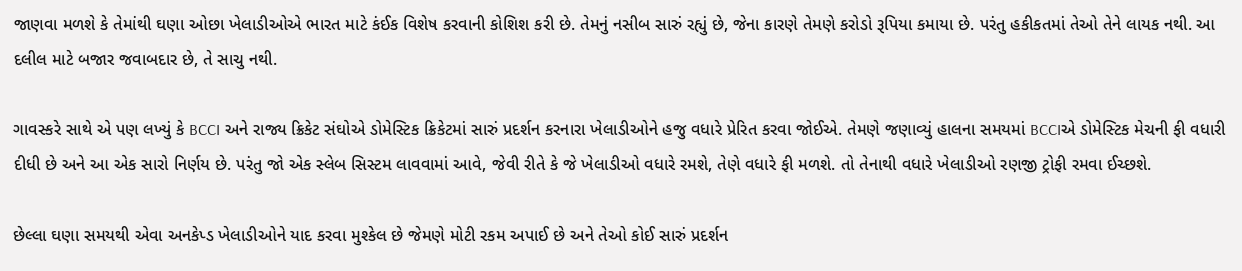જાણવા મળશે કે તેમાંથી ઘણા ઓછા ખેલાડીઓએ ભારત માટે કંઈક વિશેષ કરવાની કોશિશ કરી છે. તેમનું નસીબ સારું રહ્યું છે, જેના કારણે તેમણે કરોડો રૂપિયા કમાયા છે. પરંતુ હકીકતમાં તેઓ તેને લાયક નથી. આ દલીલ માટે બજાર જવાબદાર છે, તે સાચુ નથી.

ગાવસ્કરે સાથે એ પણ લખ્યું કે BCCI અને રાજ્ય ક્રિકેટ સંઘોએ ડોમેસ્ટિક ક્રિકેટમાં સારું પ્રદર્શન કરનારા ખેલાડીઓને હજુ વધારે પ્રેરિત કરવા જોઈએ. તેમણે જણાવ્યું હાલના સમયમાં BCCIએ ડોમેસ્ટિક મેચની ફી વધારી દીધી છે અને આ એક સારો નિર્ણય છે. પરંતુ જો એક સ્લેબ સિસ્ટમ લાવવામાં આવે, જેવી રીતે કે જે ખેલાડીઓ વધારે રમશે, તેણે વધારે ફી મળશે. તો તેનાથી વધારે ખેલાડીઓ રણજી ટ્રોફી રમવા ઈચ્છશે.

છેલ્લા ઘણા સમયથી એવા અનકેપ્ડ ખેલાડીઓને યાદ કરવા મુશ્કેલ છે જેમણે મોટી રકમ અપાઈ છે અને તેઓ કોઈ સારું પ્રદર્શન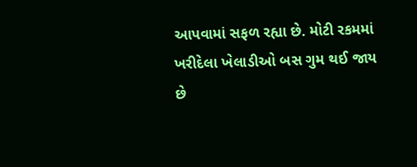આપવામાં સફળ રહ્યા છે. મોટી રકમમાં ખરીદેલા ખેલાડીઓ બસ ગુમ થઈ જાય છે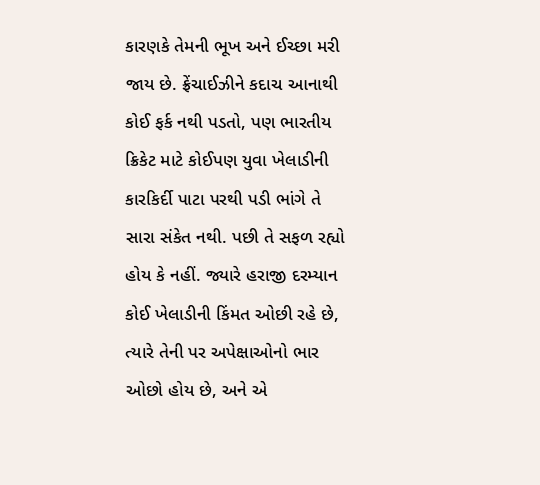કારણકે તેમની ભૂખ અને ઈચ્છા મરી જાય છે. ફ્રેંચાઈઝીને કદાચ આનાથી કોઈ ફર્ક નથી પડતો, પણ ભારતીય ક્રિકેટ માટે કોઈપણ યુવા ખેલાડીની કારકિર્દી પાટા પરથી પડી ભાંગે તે સારા સંકેત નથી. પછી તે સફળ રહ્યો હોય કે નહીં. જ્યારે હરાજી દરમ્યાન કોઈ ખેલાડીની કિંમત ઓછી રહે છે, ત્યારે તેની પર અપેક્ષાઓનો ભાર ઓછો હોય છે, અને એ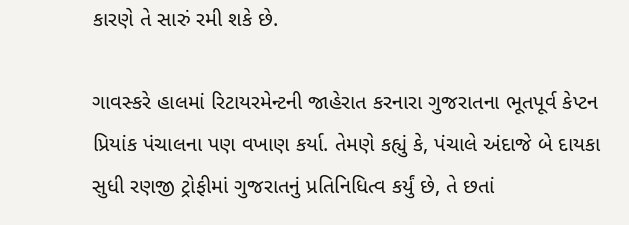કારણે તે સારું રમી શકે છે.

ગાવસ્કરે હાલમાં રિટાયરમેન્ટની જાહેરાત કરનારા ગુજરાતના ભૂતપૂર્વ કેપ્ટન પ્રિયાંક પંચાલના પણ વખાણ કર્યા. તેમણે કહ્યું કે, પંચાલે અંદાજે બે દાયકા સુધી રણજી ટ્રોફીમાં ગુજરાતનું પ્રતિનિધિત્વ કર્યું છે, તે છતાં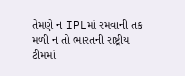તેમણે ન IPLમાં રમવાની તક મળી ન તો ભારતની રાષ્ટ્રીય ટીમમાં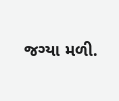જગ્યા મળી.